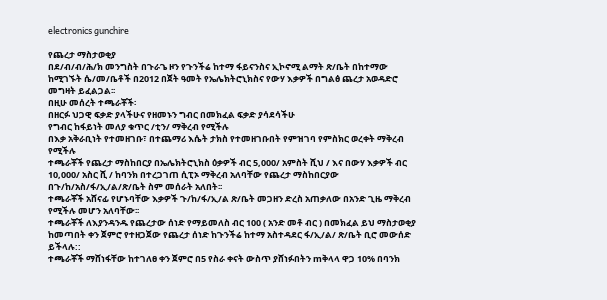electronics gunchire

የጨረታ ማስታወቂያ
በደ/ብ/ብ/ሕ/ክ መንግስት በጉራጌ ዞን የጉንችሬ ከተማ ፋይናንስና ኢኮኖሚ ልማት ጽ/ቤት በከተማው ከሚገኙት ሴ/መ/ቤቶች በ2012 በጀት ዓመት የኤሌክትሮኒክስና የውሃ እቃዎች በግልፅ ጨረታ አወዳድሮ መግዛት ይፈልጋል፡፡
በዚሁ መሰረት ተጫራቾች፡
በዘርፉ ህጋዊ ፍቃድ ያላችሁና የዘመኑን ግብር በመክፈል ፍቃድ ያሳደሳችሁ
የግብር ከፋይነት መለያ ቁጥር /ቲን/ ማቅረብ የሚችሉ
በእቃ አቅራቢነት የተመዘገቡ፣ በተጨማሪ እሴት ታክስ የተመዘገቡበት የምዝገባ የምስክር ወረቀት ማቅረብ የሚችሉ
ተጫራቾች የጨረታ ማስከበርያ በኤሌክትሮኒክስ ዕቃዎች ብር 5,000/ አምስት ሺህ / እና በውሃ እቃዎች ብር 10,000/ አስር ሺ / ከባንክ በተረጋገጠ ሲፒኦ ማቅረብ አለባቸው የጨረታ ማስከበርያው በጉ/ከ/አስ/ፋ/ኢ/ል/ጽ/ቤት ስም መሰራት አለበት፡፡
ተጫራቾች አሸናፊ የሆኑባቸው እቃዎች ጉ/ከ/ፋ/ኢ/ል ጽ/ቤት መጋዘን ድረስ አጠቃለው በአንድ ጊዜ ማቅረብ የሚችሉ መሆን አለባቸው፡፡
ተጫራቾች ለእያንዳንዱ የጨረታው ሰነድ የማይመለስ ብር 100 ( አንድ መቶ ብር ) በመክፈል ይህ ማስታወቂያ ከመጣበት ቀን ጀምሮ የተዘጋጀው የጨረታ ሰነድ ከጉንችሬ ከተማ አስተዳደር ፋ/ኢ/ል/ ጽ/ቤት ቢሮ መውሰድ ይችላሉ::
ተጫራቾች ማሸነፋቸው ከተገለፀ ቀን ጀምሮ በ5 የስራ ቀናት ውስጥ ያሸነፉበትን mቅላላ ዋጋ 10% በባንክ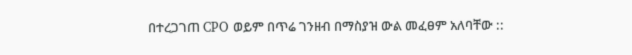በተረጋገጠ CPO ወይም በጥሬ ገንዘብ በማስያዝ ውል መፈፀም አለባቸው ::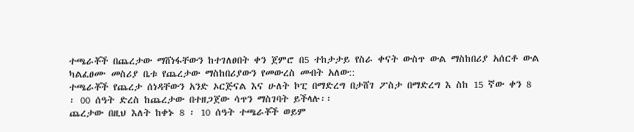ተጫራቾች በጨረታው ማሸነፋቸውን ከተገለፀበት ቀን ጀምሮ በ5 ተከታታይ የስራ ቀናት ውስጥ ውል ማስከበሪያ አሰርቶ ውል ካልፈፀሙ መስሪያ ቤቱ የጨረታው ማስከበሪያውን የመውረስ መብት አለው::
ተጫራቾች የጨረታ ሰነዳቸውን አንድ ኦርጅናል እና ሁለት ኮፒ በማድረግ በታሸገ ፖስታ በማድረግ እ ስከ 15 ኛው ቀን 8 ፡ 00 ሰዓት ድረስ ከጨረታው በተዘጋጀው ሳጥን ማስገባት ይችላሉ፡፡
ጨረታው በዚህ እለት ከቀኑ 8 ፡ 10 ሰዓት ተጫራቾች ወይም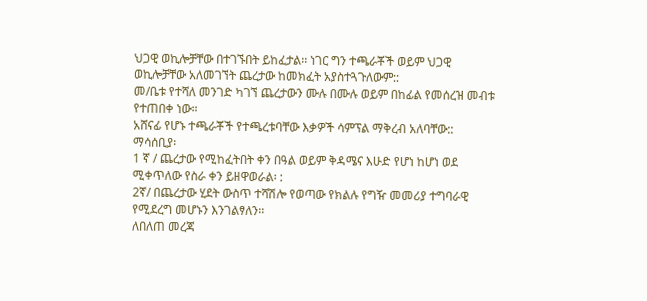ህጋዊ ወኪሎቻቸው በተገኙበት ይከፈታል፡፡ ነገር ግን ተጫራቾች ወይም ህጋዊ ወኪሎቻቸው አለመገኘት ጨረታው ከመክፈት አያስተጓጉለውም::
መ/ቤቱ የተሻለ መንገድ ካገኘ ጨረታውን ሙሉ በሙሉ ወይም በከፊል የመሰረዝ መብቱ የተጠበቀ ነው።
አሸናፊ የሆኑ ተጫራቾች የተጫረቱባቸው እቃዎች ሳምፕል ማቅረብ አለባቸው::
ማሳሰቢያ፡
1 ኛ / ጨረታው የሚከፈትበት ቀን በዓል ወይም ቅዳሜና እሁድ የሆነ ከሆነ ወደ ሚቀጥለው የስራ ቀን ይዘዋወራል፡ :
2ኛ/ በጨረታው ሂደት ውስጥ ተሻሽሎ የወጣው የክልሉ የግዥ መመሪያ ተግባራዊ የሚደረግ መሆኑን እንገልፃለን፡፡
ለበለጠ መረጃ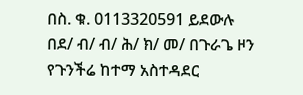በስ. ቁ. 0113320591 ይደውሉ
በደ/ ብ/ ብ/ ሕ/ ክ/ መ/ በጉራጌ ዞን የጉንችሬ ከተማ አስተዳደር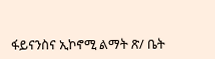ፋይናንስና ኢኮኖሚ ልማት ጽ/ ቤት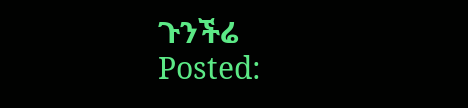ጉንችሬ
Posted: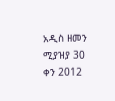አዲስ ዘመን ሚያዝያ 30 ቀን 2012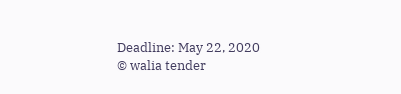Deadline: May 22, 2020
© walia tender